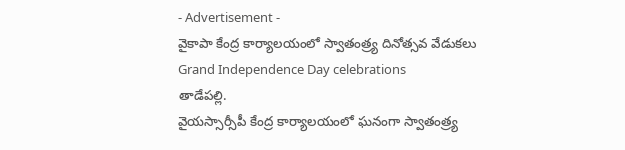- Advertisement -
వైకాపా కేంద్ర కార్యాలయంలో స్వాతంత్ర్య దినోత్సవ వేడుకలు
Grand Independence Day celebrations
తాడేపల్లి.
వైయస్సార్సీపీ కేంద్ర కార్యాలయంలో ఘనంగా స్వాతంత్ర్య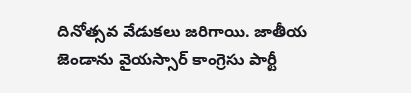దినోత్సవ వేడుకలు జరిగాయి. జాతీయ జెండాను వైయస్సార్ కాంగ్రెసు పార్టీ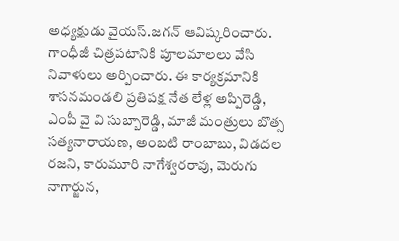అధ్యక్షుడు వైయస్.జగన్ ఆవిష్కరించారు. గాంధీజీ చిత్రపటానికి పూలమాలలు వేసి నివాళులు అర్పించారు. ఈ కార్యక్రమానికి శాసనమండలి ప్రతిపక్ష నేత లేళ్ల అప్పిరెడ్డి, ఎంపీ వై వి సుబ్బారెడ్డి, మాజీ మంత్రులు బొత్స సత్యనారాయణ, అంబటి రాంబాబు, విడదల రజని, కారుమూరి నాగేశ్వరరావు, మెరుగు నాగార్జున,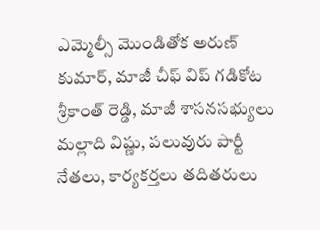ఎమ్మెల్సీ మొండితోక అరుణ్ కుమార్, మాజీ చీఫ్ విప్ గడికోట శ్రీకాంత్ రెడ్డి, మాజీ శాసనసభ్యులు మల్లాది విష్ణు, పలువురు పార్టీ నేతలు, కార్యకర్తలు తదితరులు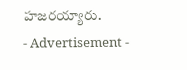హజరయ్యారు.
- Advertisement -